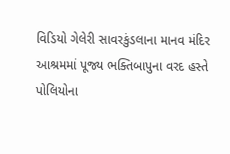વિડિયો ગેલેરી સાવરકુંડલાના માનવ મંદિર આશ્રમમાં પૂજ્ય ભક્તિબાપુના વરદ હસ્તે પોલિયોના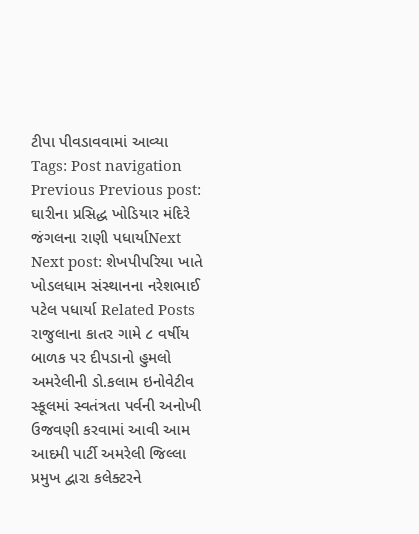ટીપા પીવડાવવામાં આવ્યા Tags: Post navigation Previous Previous post: ઘારીના પ્રસિદ્ધ ખોડિયાર મંદિરે જંગલના રાણી પધાર્યાNext Next post: શેખપીપરિયા ખાતે ખોડલધામ સંસ્થાનના નરેશભાઈ પટેલ પધાર્યા Related Posts રાજુલાના કાતર ગામે ૮ વર્ષીય બાળક પર દીપડાનો હુમલો અમરેલીની ડો.કલામ ઇનોવેટીવ સ્કૂલમાં સ્વતંત્રતા પર્વની અનોખી ઉજવણી કરવામાં આવી આમ આદમી પાર્ટી અમરેલી જિલ્લા પ્રમુખ દ્વારા કલેક્ટરને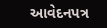આવેદનપત્ર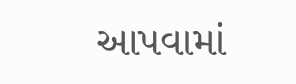આપવામાં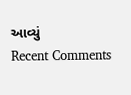આવ્યું
Recent Comments